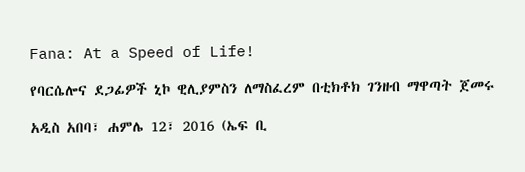Fana: At a Speed of Life!

የባርሴሎና ደጋፊዎች ኒኮ ዊሊያምስን ለማስፈረም በቲክቶክ ገንዘብ ማዋጣት ጀመሩ

አዲስ አበባ፣ ሐምሌ 12፣ 2016 (ኤፍ ቢ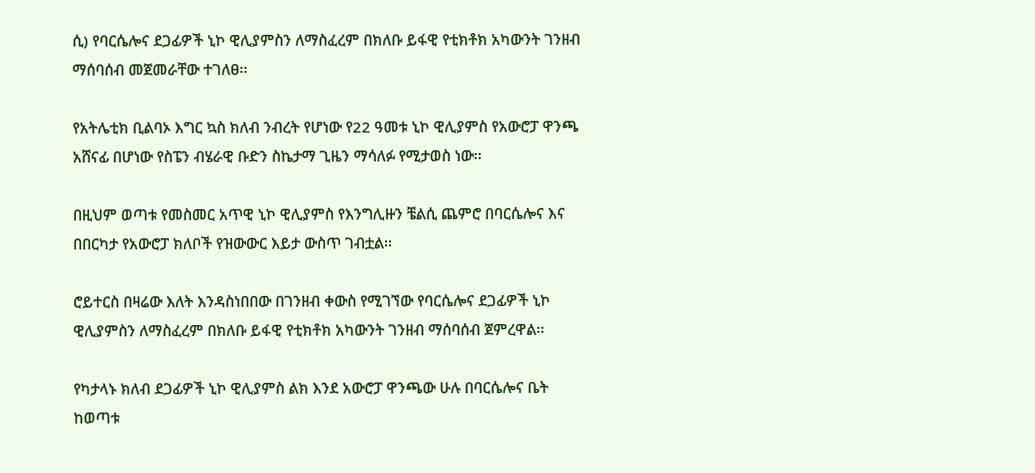ሲ) የባርሴሎና ደጋፊዎች ኒኮ ዊሊያምስን ለማስፈረም በክለቡ ይፋዊ የቲክቶክ አካውንት ገንዘብ ማሰባሰብ መጀመራቸው ተገለፀ፡፡

የአትሌቲክ ቢልባኦ እግር ኳስ ክለብ ንብረት የሆነው የ22 ዓመቱ ኒኮ ዊሊያምስ የአውሮፓ ዋንጫ አሸናፊ በሆነው የስፔን ብሄራዊ ቡድን ስኬታማ ጊዜን ማሳለፉ የሚታወስ ነው፡፡

በዚህም ወጣቱ የመስመር አጥዊ ኒኮ ዊሊያምስ የእንግሊዙን ቼልሲ ጨምሮ በባርሴሎና እና በበርካታ የአውሮፓ ክለቦች የዝውውር እይታ ውስጥ ገብቷል፡፡

ሮይተርስ በዛሬው እለት እንዳስነበበው በገንዘብ ቀውስ የሚገኘው የባርሴሎና ደጋፊዎች ኒኮ ዊሊያምስን ለማስፈረም በክለቡ ይፋዊ የቲክቶክ አካውንት ገንዘብ ማሰባሰብ ጀምረዋል፡፡

የካታላኑ ክለብ ደጋፊዎች ኒኮ ዊሊያምስ ልክ እንደ አውሮፓ ዋንጫው ሁሉ በባርሴሎና ቤት ከወጣቱ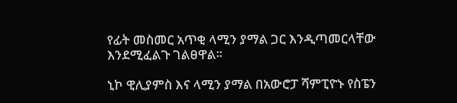የፊት መስመር አጥቂ ላሚን ያማል ጋር እንዲጣመርላቸው እንደሚፈልጉ ገልፀዋል፡፡

ኒኮ ዊሊያምስ እና ላሚን ያማል በአውሮፓ ሻምፒዮኑ የስፔን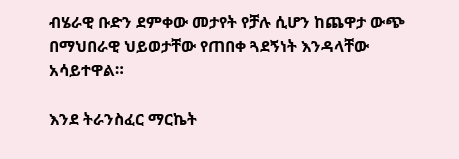ብሄራዊ ቡድን ደምቀው መታየት የቻሉ ሲሆን ከጨዋታ ውጭ በማህበራዊ ህይወታቸው የጠበቀ ጓደኝነት እንዳላቸው አሳይተዋል።

እንደ ትራንስፈር ማርኬት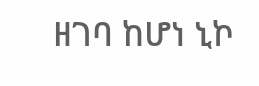ዘገባ ከሆነ ኒኮ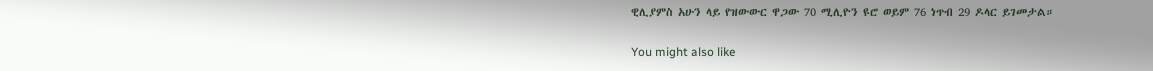ዊሊያምስ አሁን ላይ የዝውውር ዋጋው 70 ሚሊዮን ዩሮ ወይም 76 ነጥብ 29 ዶላር ይገመታል።

You might also like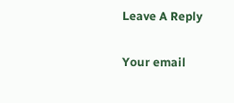Leave A Reply

Your email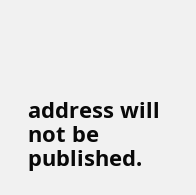address will not be published.